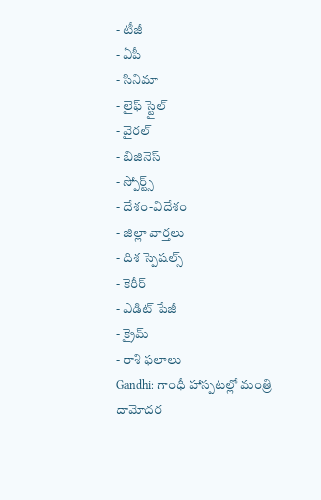- టీజీ
- ఏపీ
- సినిమా
- లైఫ్ స్టైల్
- వైరల్
- బిజినెస్
- స్పోర్ట్స్
- దేశం-విదేశం
- జిల్లా వార్తలు
- దిశ స్పెషల్స్
- కెరీర్
- ఎడిట్ పేజీ
- క్రైమ్
- రాశి ఫలాలు
Gandhi: గాంధీ హాస్పటల్లో మంత్రి దామోదర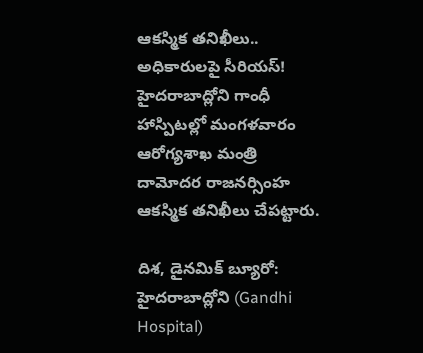ఆకస్మిక తనిఖీలు.. అధికారులపై సీరియస్!
హైదరాబాద్లోని గాంధీ హాస్పిటల్లో మంగళవారం ఆరోగ్యశాఖ మంత్రి దామోదర రాజనర్సింహ ఆకస్మిక తనిఖీలు చేపట్టారు.

దిశ, డైనమిక్ బ్యూరో: హైదరాబాద్లోని (Gandhi Hospital)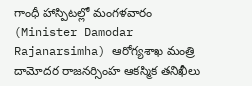గాంధీ హాస్పిటల్లో మంగళవారం (Minister Damodar Rajanarsimha) ఆరోగ్యశాఖ మంత్రి దామోదర రాజనర్సింహ ఆకస్మిక తనిఖీలు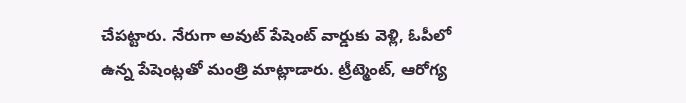చేపట్టారు. నేరుగా అవుట్ పేషెంట్ వార్డుకు వెళ్లి, ఓపీలో ఉన్న పేషెంట్లతో మంత్రి మాట్లాడారు. ట్రీట్మెంట్, ఆరోగ్య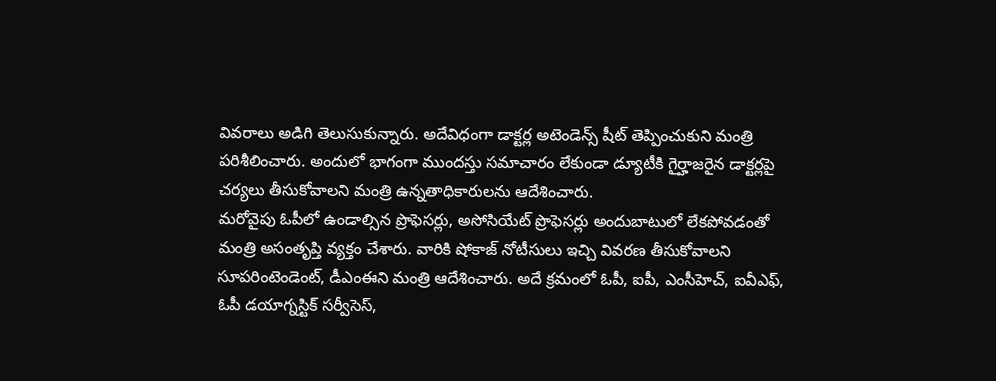వివరాలు అడిగి తెలుసుకున్నారు. అదేవిధంగా డాక్టర్ల అటెండెన్స్ షీట్ తెప్పించుకుని మంత్రి పరిశీలించారు. అందులో భాగంగా ముందస్తు సమాచారం లేకుండా డ్యూటీకి గైర్హాజరైన డాక్టర్లపై చర్యలు తీసుకోవాలని మంత్రి ఉన్నతాధికారులను ఆదేశించారు.
మరోవైపు ఓపీలో ఉండాల్సిన ప్రొఫెసర్లు, అసోసియేట్ ప్రొఫెసర్లు అందుబాటులో లేకపోవడంతో మంత్రి అసంతృప్తి వ్యక్తం చేశారు. వారికి షోకాజ్ నోటీసులు ఇచ్చి వివరణ తీసుకోవాలని సూపరింటెండెంట్, డీఎంఈని మంత్రి ఆదేశించారు. అదే క్రమంలో ఓపీ, ఐపీ, ఎంసీహెచ్, ఐవీఎఫ్, ఓపీ డయాగ్నస్టిక్ సర్వీసెస్,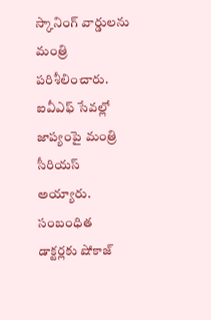స్కానింగ్ వార్డులను మంత్రి పరిశీలించారు. ఐవీఎఫ్ సేవల్లో జాప్యంపై మంత్రి సీరియస్ అయ్యారు. సంబంధిత డాక్టర్లకు షోకాజ్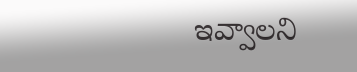ఇవ్వాలని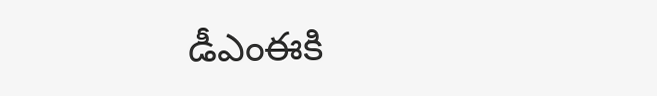డీఎంఈకి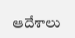ఆదేశాలు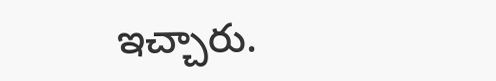ఇచ్చారు.